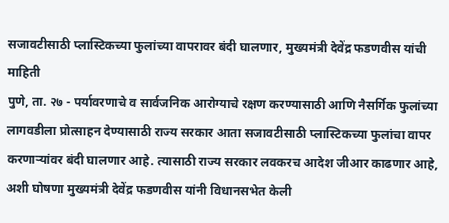सजावटीसाठी प्लास्टिकच्या फुलांच्या वापरावर बंदी घालणार, मुख्यमंत्री देवेंद्र फडणवीस यांची माहिती
पुणे, ता. २७ - पर्यावरणाचे व सार्वजनिक आरोग्याचे रक्षण करण्यासाठी आणि नैसर्गिक फुलांच्या लागवडीला प्रोत्साहन देण्यासाठी राज्य सरकार आता सजावटीसाठी प्लास्टिकच्या फुलांचा वापर करणाऱ्यांवर बंदी घालणार आहे. त्यासाठी राज्य सरकार लवकरच आदेश जीआर काढणार आहे, अशी घोषणा मुख्यमंत्री देवेंद्र फडणवीस यांनी विधानसभेत केली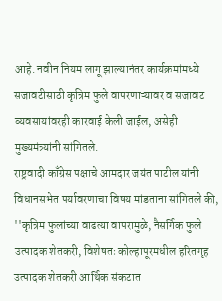आहे. नवीन नियम लागू झाल्यानंतर कार्यक्रमांमध्ये सजावटीसाठी कृत्रिम फुले वापरणाऱ्यावर व सजावट व्यवसायांवरही कारवाई केली जाईल, असेही मुख्यमंत्र्यांनी सांगितले.
राष्ट्रवादी काँग्रेस पक्षाचे आमदार जयंत पाटील यांनी विधानसभेत पर्यावरणाचा विषय मांडताना सांगितले की, ''कृत्रिम फुलांच्या वाढत्या वापरामुळे, नैसर्गिक फुले उत्पादक शेतकरी, विशेषतः कोल्हापूरमधील हरितगृह उत्पादक शेतकरी आर्थिक संकटात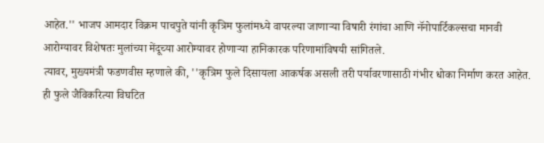आहेत.'' भाजप आमदार विक्रम पाचपुते यांनी कृत्रिम फुलांमध्ये वापरल्या जाणाऱ्या विषारी रंगांचा आणि नॅनोपार्टिकल्सचा मानवी आरोग्यावर विशेषतः मुलांच्या मेंदूच्या आरोग्यावर होणाऱ्या हानिकारक परिणामांविषयी सांगितले.
त्यावर, मुख्यमंत्री फडणवीस म्हणाले की, ''कृत्रिम फुले दिसायला आकर्षक असली तरी पर्यावरणासाठी गंभीर धोका निर्माण करत आहेत. ही फुले जैविकरित्या विघटित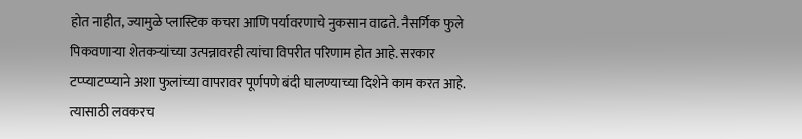होत नाहीत, ज्यामुळे प्लास्टिक कचरा आणि पर्यावरणाचे नुकसान वाढते. नैसर्गिक फुले पिकवणाऱ्या शेतकऱ्यांच्या उत्पन्नावरही त्यांचा विपरीत परिणाम होत आहे. सरकार टप्प्याटप्प्याने अशा फुलांच्या वापरावर पूर्णपणे बंदी घालण्याच्या दिशेने काम करत आहे. त्यासाठी लवकरच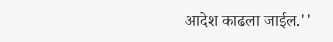आदेश काढला जाईल.''